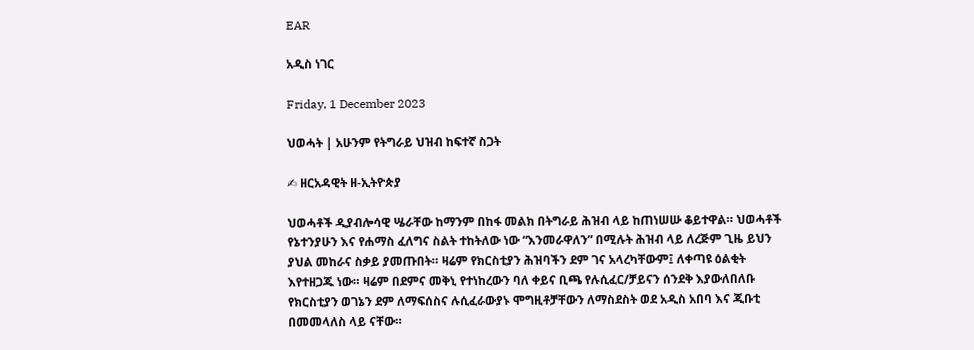EAR

አዲስ ነገር

Friday, 1 December 2023

ህወሓት | አሁንም የትግራይ ህዝብ ከፍተኛ ስጋት

✍ ዘርአዳዊት ዘ-ኢትዮጵያ

ህወሓቶች ዲያብሎሳዊ ሤራቸው ከማንም በከፋ መልክ በትግራይ ሕዝብ ላይ ከጠነሠሡ ቆይተዋል። ህወሓቶች የኔተንያሁን እና የሐማስ ፈለግና ስልት ተከትለው ነው “እንመራዋለን” በሚሉት ሕዝብ ላይ ለረጅም ጊዜ ይህን ያህል መከራና ስቃይ ያመጡበት። ዛሬም የክርስቲያን ሕዝባችን ደም ገና አላረካቸውም፤ ለቀጣዩ ዕልቂት እየተዘጋጁ ነው። ዛሬም በደምና መቅኒ የተነከረውን ባለ ቀይና ቢጫ የሉሲፈር/ቻይናን ሰንደቅ እያውለበለቡ የክርስቲያን ወገኔን ደም ለማፍሰስና ሉሲፈራውያኑ ሞግዚቶቻቸውን ለማስደስት ወደ አዲስ አበባ እና ጂቡቲ በመመላለስ ላይ ናቸው።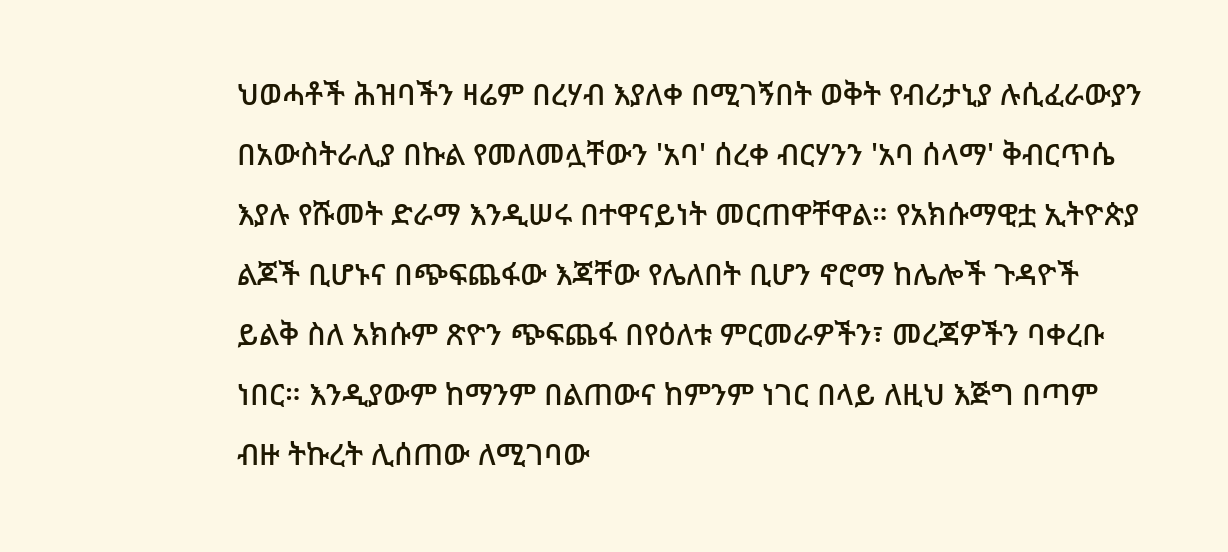ህወሓቶች ሕዝባችን ዛሬም በረሃብ እያለቀ በሚገኝበት ወቅት የብሪታኒያ ሉሲፈራውያን በአውስትራሊያ በኩል የመለመሏቸውን 'አባ' ሰረቀ ብርሃንን 'አባ ሰላማ' ቅብርጥሴ እያሉ የሹመት ድራማ እንዲሠሩ በተዋናይነት መርጠዋቸዋል። የአክሱማዊቷ ኢትዮጵያ ልጆች ቢሆኑና በጭፍጨፋው እጃቸው የሌለበት ቢሆን ኖሮማ ከሌሎች ጉዳዮች ይልቅ ስለ አክሱም ጽዮን ጭፍጨፋ በየዕለቱ ምርመራዎችን፣ መረጃዎችን ባቀረቡ ነበር። እንዲያውም ከማንም በልጠውና ከምንም ነገር በላይ ለዚህ እጅግ በጣም ብዙ ትኩረት ሊሰጠው ለሚገባው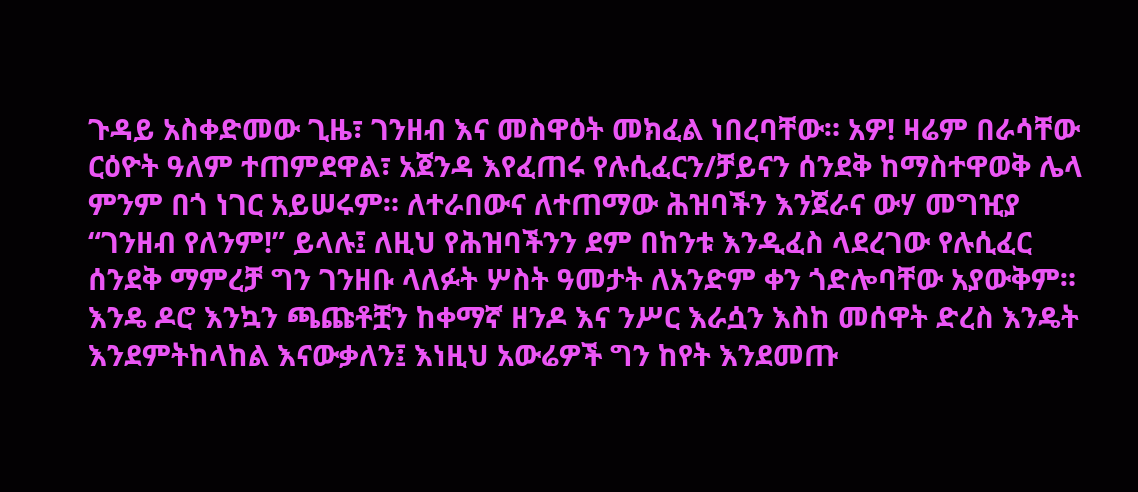ጉዳይ አስቀድመው ጊዜ፣ ገንዘብ እና መስዋዕት መክፈል ነበረባቸው። አዎ! ዛሬም በራሳቸው ርዕዮት ዓለም ተጠምደዋል፣ አጀንዳ እየፈጠሩ የሉሲፈርን/ቻይናን ሰንደቅ ከማስተዋወቅ ሌላ ምንም በጎ ነገር አይሠሩም። ለተራበውና ለተጠማው ሕዝባችን እንጀራና ውሃ መግዢያ “ገንዘብ የለንም!” ይላሉ፤ ለዚህ የሕዝባችንን ደም በከንቱ እንዲፈስ ላደረገው የሉሲፈር ሰንደቅ ማምረቻ ግን ገንዘቡ ላለፉት ሦስት ዓመታት ለአንድም ቀን ጎድሎባቸው አያውቅም። እንዴ ዶሮ እንኳን ጫጩቶቿን ከቀማኛ ዘንዶ እና ንሥር እራሷን እስከ መሰዋት ድረስ እንዴት እንደምትከላከል እናውቃለን፤ እነዚህ አውሬዎች ግን ከየት እንደመጡ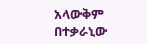አላውቅም በተቃራኒው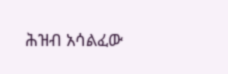ሕዝብ አሳልፈው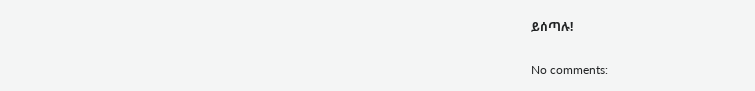ይሰጣሉ!

No comments: